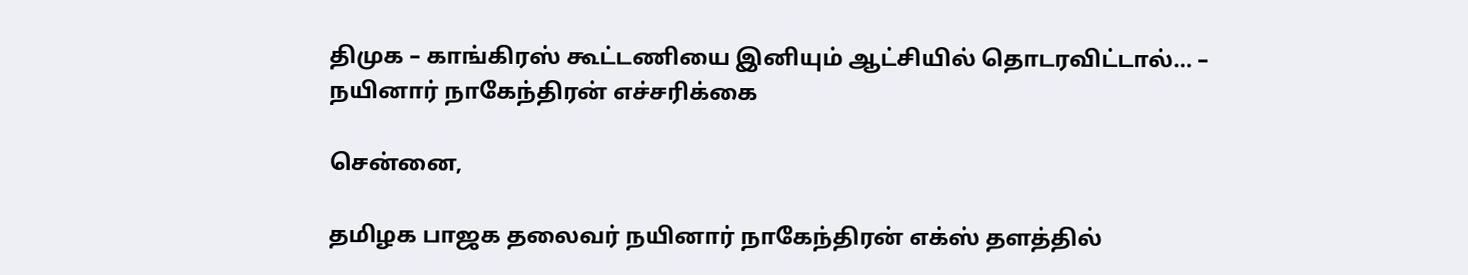திமுக – காங்கிரஸ் கூட்டணியை இனியும் ஆட்சியில் தொடரவிட்டால்… – நயினார் நாகேந்திரன் எச்சரிக்கை

சென்னை,

தமிழக பாஜக தலைவர் நயினார் நாகேந்திரன் எக்ஸ் தளத்தில்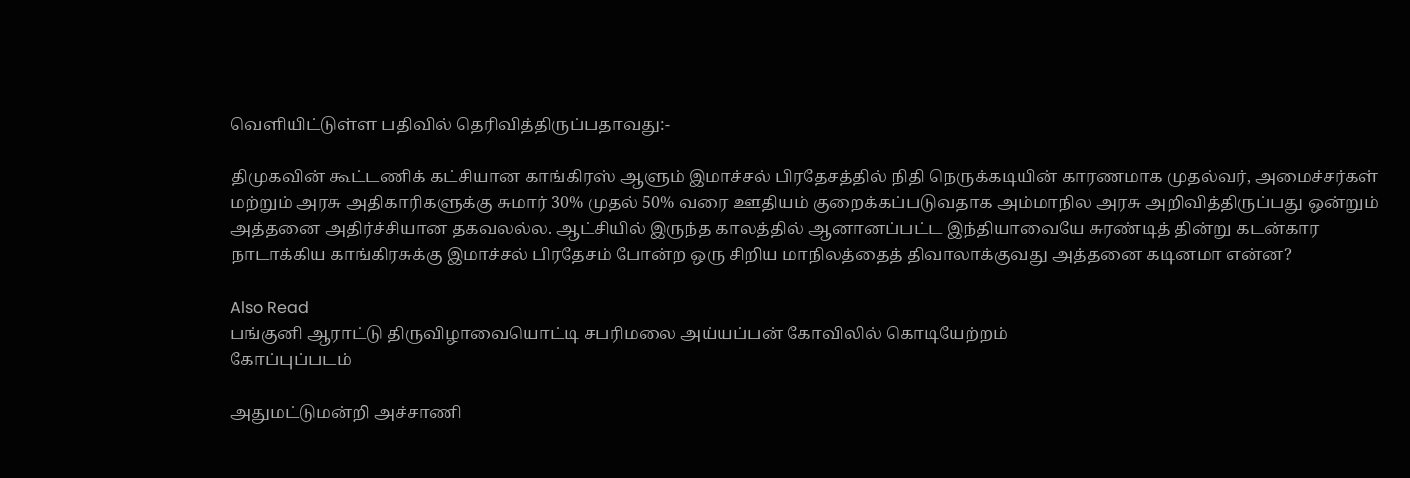வெளியிட்டுள்ள பதிவில் தெரிவித்திருப்பதாவது:-

திமுகவின் கூட்டணிக் கட்சியான காங்கிரஸ் ஆளும் இமாச்சல் பிரதேசத்தில் நிதி நெருக்கடியின் காரணமாக முதல்வர், அமைச்சர்கள் மற்றும் அரசு அதிகாரிகளுக்கு சுமார் 30% முதல் 50% வரை ஊதியம் குறைக்கப்படுவதாக அம்மாநில அரசு அறிவித்திருப்பது ஒன்றும் அத்தனை அதிர்ச்சியான தகவலல்ல. ஆட்சியில் இருந்த காலத்தில் ஆனானப்பட்ட இந்தியாவையே சுரண்டித் தின்று கடன்கார நாடாக்கிய காங்கிரசுக்கு இமாச்சல் பிரதேசம் போன்ற ஒரு சிறிய மாநிலத்தைத் திவாலாக்குவது அத்தனை கடினமா என்ன?

Also Read
பங்குனி ஆராட்டு திருவிழாவையொட்டி சபரிமலை அய்யப்பன் கோவிலில் கொடியேற்றம்
கோப்புப்படம்

அதுமட்டுமன்றி அச்சாணி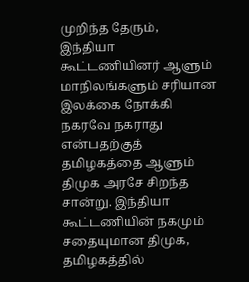முறிந்த தேரும், இந்தியா கூட்டணியினர் ஆளும் மாநிலங்களும் சரியான இலக்கை நோக்கி நகரவே நகராது என்பதற்குத் தமிழகத்தை ஆளும் திமுக அரசே சிறந்த சான்று. இந்தியா கூட்டணியின் நகமும் சதையுமான திமுக, தமிழகத்தில்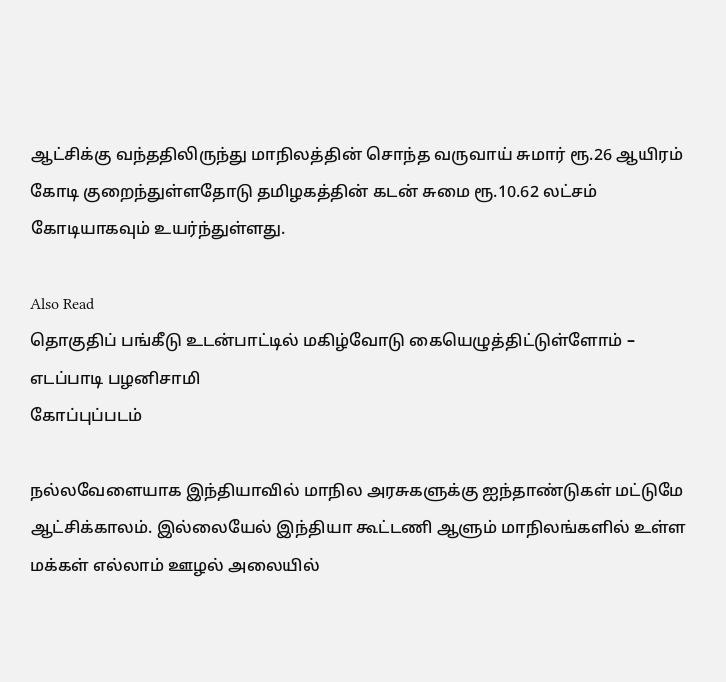ஆட்சிக்கு வந்ததிலிருந்து மாநிலத்தின் சொந்த வருவாய் சுமார் ரூ.26 ஆயிரம் கோடி குறைந்துள்ளதோடு தமிழகத்தின் கடன் சுமை ரூ.10.62 லட்சம் கோடியாகவும் உயர்ந்துள்ளது.

Also Read
தொகுதிப் பங்கீடு உடன்பாட்டில் மகிழ்வோடு கையெழுத்திட்டுள்ளோம் – எடப்பாடி பழனிசாமி
கோப்புப்படம்

நல்லவேளையாக இந்தியாவில் மாநில அரசுகளுக்கு ஐந்தாண்டுகள் மட்டுமே ஆட்சிக்காலம். இல்லையேல் இந்தியா கூட்டணி ஆளும் மாநிலங்களில் உள்ள மக்கள் எல்லாம் ஊழல் அலையில்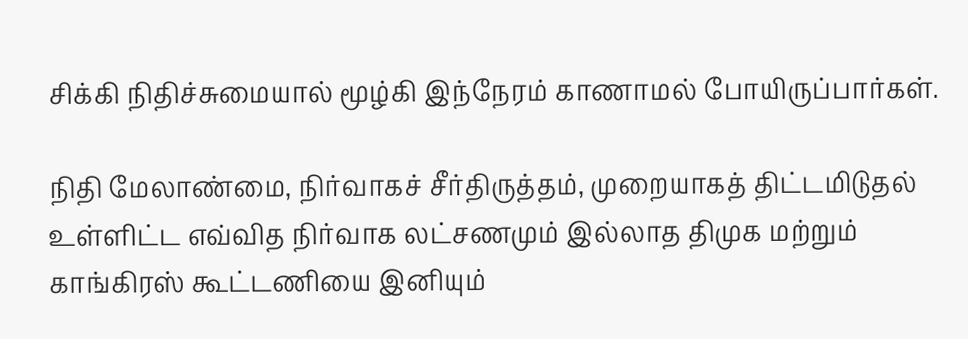சிக்கி நிதிச்சுமையால் மூழ்கி இந்நேரம் காணாமல் போயிருப்பார்கள்.

நிதி மேலாண்மை, நிர்வாகச் சீர்திருத்தம், முறையாகத் திட்டமிடுதல் உள்ளிட்ட எவ்வித நிர்வாக லட்சணமும் இல்லாத திமுக மற்றும் காங்கிரஸ் கூட்டணியை இனியும்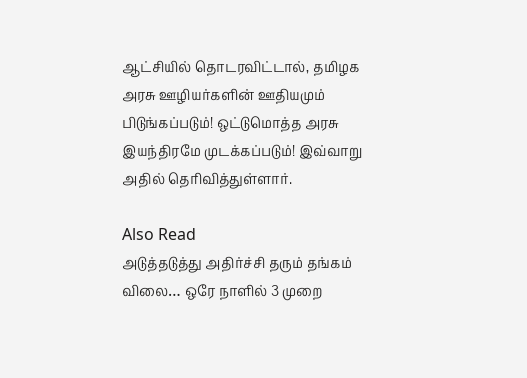ஆட்சியில் தொடரவிட்டால், தமிழக அரசு ஊழியர்களின் ஊதியமும் பிடுங்கப்படும்! ஒட்டுமொத்த அரசு இயந்திரமே முடக்கப்படும்! இவ்வாறு அதில் தெரிவித்துள்ளார்.

Also Read
அடுத்தடுத்து அதிர்ச்சி தரும் தங்கம் விலை… ஒரே நாளில் 3 முறை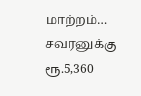மாற்றம்… சவரனுக்கு ரூ.5,360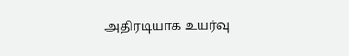அதிரடியாக உயர்வு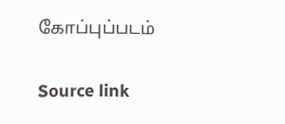கோப்புப்படம்

Source link